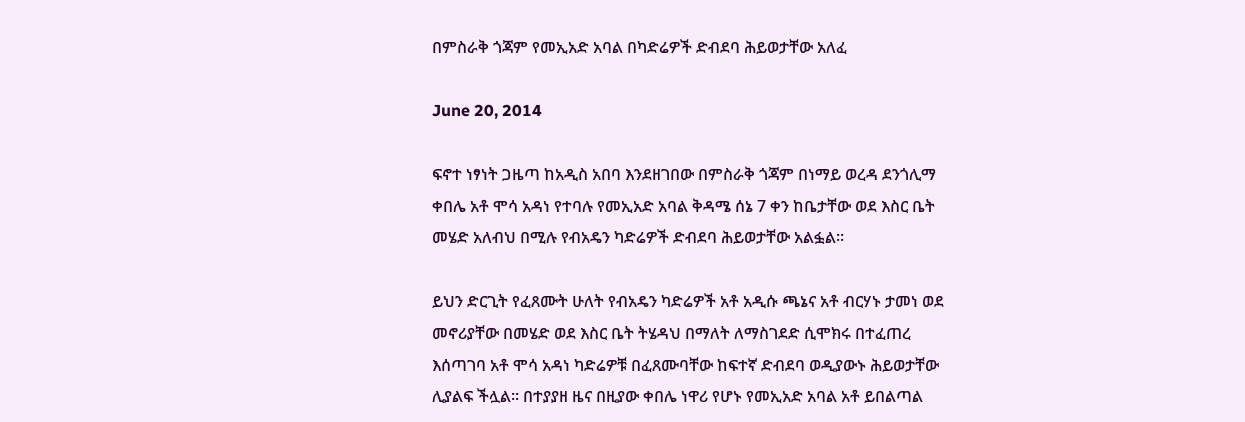በምስራቅ ጎጃም የመኢአድ አባል በካድሬዎች ድብደባ ሕይወታቸው አለፈ

June 20, 2014

ፍኖተ ነፃነት ጋዜጣ ከአዲስ አበባ እንደዘገበው በምስራቅ ጎጃም በነማይ ወረዳ ደንጎሊማ ቀበሌ አቶ ሞሳ አዳነ የተባሉ የመኢአድ አባል ቅዳሜ ሰኔ 7 ቀን ከቤታቸው ወደ እስር ቤት መሄድ አለብህ በሚሉ የብአዴን ካድሬዎች ድብደባ ሕይወታቸው አልፏል፡፡

ይህን ድርጊት የፈጸሙት ሁለት የብአዴን ካድሬዎች አቶ አዲሱ ጫኔና አቶ ብርሃኑ ታመነ ወደ መኖሪያቸው በመሄድ ወደ እስር ቤት ትሄዳህ በማለት ለማስገደድ ሲሞክሩ በተፈጠረ እሰጣገባ አቶ ሞሳ አዳነ ካድሬዎቹ በፈጸሙባቸው ከፍተኛ ድብደባ ወዲያውኑ ሕይወታቸው ሊያልፍ ችሏል፡፡ በተያያዘ ዜና በዚያው ቀበሌ ነዋሪ የሆኑ የመኢአድ አባል አቶ ይበልጣል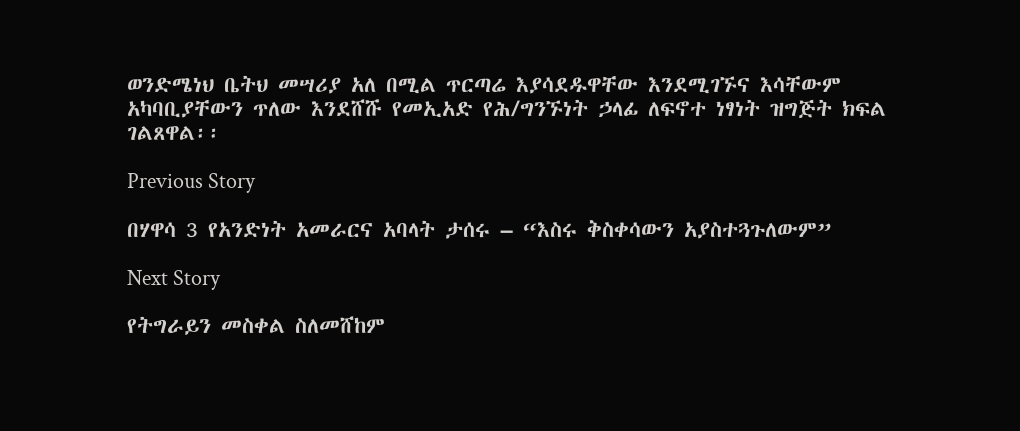ወንድሜነህ ቤትህ መሣሪያ አለ በሚል ጥርጣሬ እያሳደዱዋቸው እንደሚገኙና እሳቸውም አካባቢያቸውን ጥለው እንደሸሹ የመኢአድ የሕ/ግንኙነት ኃላፊ ለፍኖተ ነፃነት ዝግጅት ክፍል ገልጸዋል፡፡

Previous Story

በሃዋሳ 3 የአንድነት አመራርና አባላት ታሰሩ – “እስሩ ቅስቀሳውን አያስተጓጉለውም”

Next Story

የትግራይን መስቀል ስለመሸከም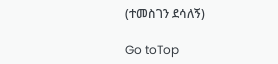(ተመስገን ደሳለኝ)

Go toTop